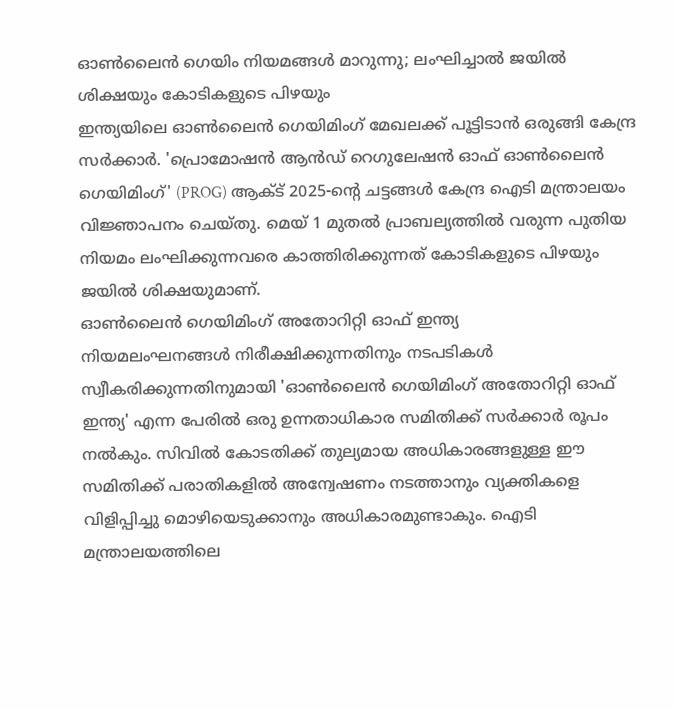ഓൺലൈൻ ഗെയിം നിയമങ്ങൾ മാറുന്നു; ലംഘിച്ചാൽ ജയിൽ ശിക്ഷയും കോടികളുടെ പിഴയും
ഇന്ത്യയിലെ ഓൺലൈൻ ഗെയിമിംഗ് മേഖലക്ക് പൂട്ടിടാൻ ഒരുങ്ങി കേന്ദ്ര സർക്കാർ. 'പ്രൊമോഷൻ ആൻഡ് റെഗുലേഷൻ ഓഫ് ഓൺലൈൻ ഗെയിമിംഗ്' (PROG) ആക്ട് 2025-ന്റെ ചട്ടങ്ങൾ കേന്ദ്ര ഐടി മന്ത്രാലയം വിജ്ഞാപനം ചെയ്തു. മെയ് 1 മുതൽ പ്രാബല്യത്തിൽ വരുന്ന പുതിയ നിയമം ലംഘിക്കുന്നവരെ കാത്തിരിക്കുന്നത് കോടികളുടെ പിഴയും ജയിൽ ശിക്ഷയുമാണ്.
ഓൺലൈൻ ഗെയിമിംഗ് അതോറിറ്റി ഓഫ് ഇന്ത്യ
നിയമലംഘനങ്ങൾ നിരീക്ഷിക്കുന്നതിനും നടപടികൾ സ്വീകരിക്കുന്നതിനുമായി 'ഓൺലൈൻ ഗെയിമിംഗ് അതോറിറ്റി ഓഫ് ഇന്ത്യ' എന്ന പേരിൽ ഒരു ഉന്നതാധികാര സമിതിക്ക് സർക്കാർ രൂപം നൽകും. സിവിൽ കോടതിക്ക് തുല്യമായ അധികാരങ്ങളുള്ള ഈ സമിതിക്ക് പരാതികളിൽ അന്വേഷണം നടത്താനും വ്യക്തികളെ വിളിപ്പിച്ചു മൊഴിയെടുക്കാനും അധികാരമുണ്ടാകും. ഐടി മന്ത്രാലയത്തിലെ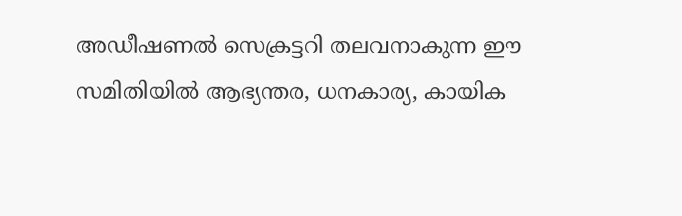അഡീഷണൽ സെക്രട്ടറി തലവനാകുന്ന ഈ സമിതിയിൽ ആഭ്യന്തര, ധനകാര്യ, കായിക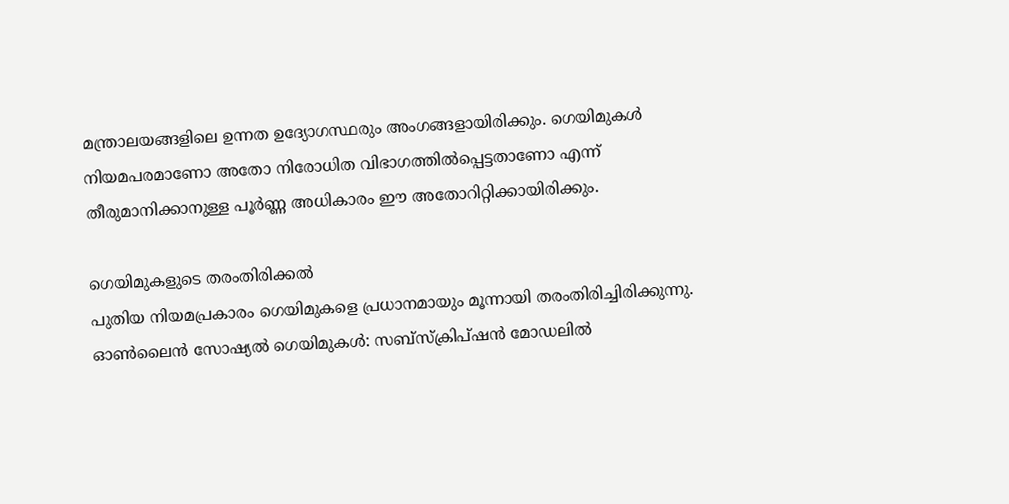മന്ത്രാലയങ്ങളിലെ ഉന്നത ഉദ്യോഗസ്ഥരും അംഗങ്ങളായിരിക്കും. ഗെയിമുകൾ നിയമപരമാണോ അതോ നിരോധിത വിഭാഗത്തിൽപ്പെട്ടതാണോ എന്ന് തീരുമാനിക്കാനുള്ള പൂർണ്ണ അധികാരം ഈ അതോറിറ്റിക്കായിരിക്കും.

ഗെയിമുകളുടെ തരംതിരിക്കൽ
പുതിയ നിയമപ്രകാരം ഗെയിമുകളെ പ്രധാനമായും മൂന്നായി തരംതിരിച്ചിരിക്കുന്നു.
ഓൺലൈൻ സോഷ്യൽ ഗെയിമുകൾ: സബ്സ്ക്രിപ്ഷൻ മോഡലിൽ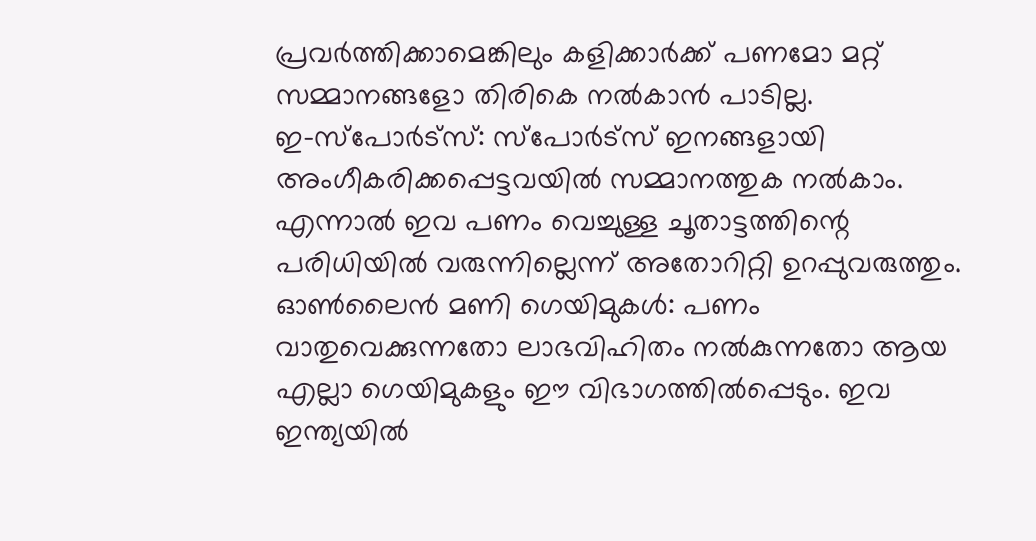പ്രവർത്തിക്കാമെങ്കിലും കളിക്കാർക്ക് പണമോ മറ്റ് സമ്മാനങ്ങളോ തിരികെ നൽകാൻ പാടില്ല.
ഇ-സ്പോർട്സ്: സ്പോർട്സ് ഇനങ്ങളായി അംഗീകരിക്കപ്പെട്ടവയിൽ സമ്മാനത്തുക നൽകാം. എന്നാൽ ഇവ പണം വെച്ചുള്ള ചൂതാട്ടത്തിന്റെ പരിധിയിൽ വരുന്നില്ലെന്ന് അതോറിറ്റി ഉറപ്പുവരുത്തും.
ഓൺലൈൻ മണി ഗെയിമുകൾ: പണം വാതുവെക്കുന്നതോ ലാഭവിഹിതം നൽകുന്നതോ ആയ എല്ലാ ഗെയിമുകളും ഈ വിഭാഗത്തിൽപ്പെടും. ഇവ ഇന്ത്യയിൽ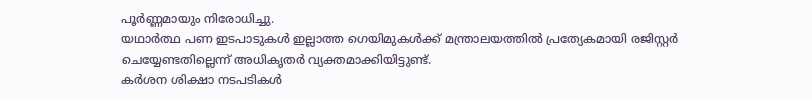പൂർണ്ണമായും നിരോധിച്ചു.
യഥാർത്ഥ പണ ഇടപാടുകൾ ഇല്ലാത്ത ഗെയിമുകൾക്ക് മന്ത്രാലയത്തിൽ പ്രത്യേകമായി രജിസ്റ്റർ ചെയ്യേണ്ടതില്ലെന്ന് അധികൃതർ വ്യക്തമാക്കിയിട്ടുണ്ട്.
കർശന ശിക്ഷാ നടപടികൾ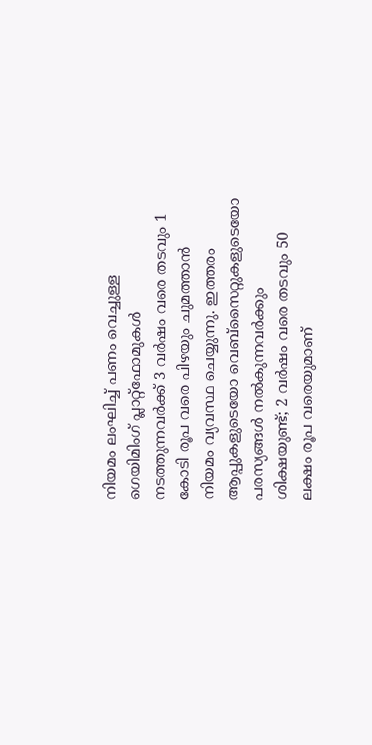നിയമം ലംഘിച്ച് പണം വെച്ചുള്ള ഗെയിമിംഗ് പ്ലാറ്റ്ഫോമുകൾ നടത്തുന്നവർക്ക് 3 വർഷം വരെ തടവും 1 കോടി രൂപ വരെ പിഴയും ചുമത്താൻ നിയമം വ്യവസ്ഥ ചെയ്യുന്നു. ഇത്തരം ആപ്പുകളുടെയോ വെബ്സൈറ്റുകളുടെയോ പരസ്യങ്ങൾ നൽകുന്നവർക്കും ശിക്ഷയുണ്ട്; 2 വർഷം വരെ തടവും 50 ലക്ഷം രൂപ വരെയുമാണ്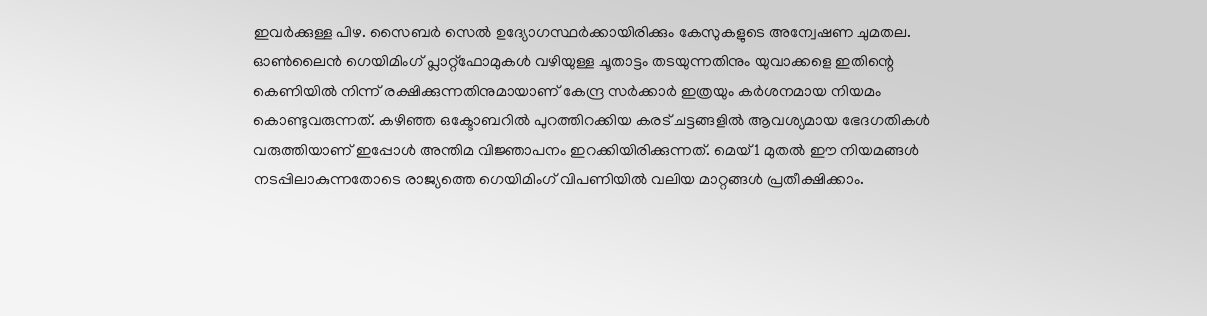ഇവർക്കുള്ള പിഴ. സൈബർ സെൽ ഉദ്യോഗസ്ഥർക്കായിരിക്കും കേസുകളുടെ അന്വേഷണ ചുമതല.
ഓൺലൈൻ ഗെയിമിംഗ് പ്ലാറ്റ്ഫോമുകൾ വഴിയുള്ള ചൂതാട്ടം തടയുന്നതിനും യുവാക്കളെ ഇതിന്റെ കെണിയിൽ നിന്ന് രക്ഷിക്കുന്നതിനുമായാണ് കേന്ദ്ര സർക്കാർ ഇത്രയും കർശനമായ നിയമം കൊണ്ടുവരുന്നത്. കഴിഞ്ഞ ഒക്ടോബറിൽ പുറത്തിറക്കിയ കരട് ചട്ടങ്ങളിൽ ആവശ്യമായ ഭേദഗതികൾ വരുത്തിയാണ് ഇപ്പോൾ അന്തിമ വിജ്ഞാപനം ഇറക്കിയിരിക്കുന്നത്. മെയ് 1 മുതൽ ഈ നിയമങ്ങൾ നടപ്പിലാകുന്നതോടെ രാജ്യത്തെ ഗെയിമിംഗ് വിപണിയിൽ വലിയ മാറ്റങ്ങൾ പ്രതീക്ഷിക്കാം.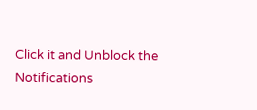Click it and Unblock the Notifications